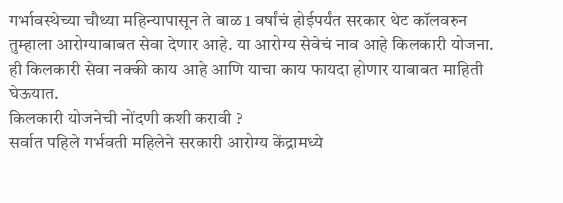गर्भावस्थेच्या चौथ्या महिन्यापासून ते बाळ 1 वर्षांचं होईपर्यंत सरकार थेट कॉलवरुन तुम्हाला आरोग्याबाबत सेवा देणार आहे. या आरोग्य सेवेचं नाव आहे किलकारी योजना. ही किलकारी सेवा नक्की काय आहे आणि याचा काय फायदा होणार याबाबत माहिती घेऊयात.
किलकारी योजनेची नोंदणी कशी करावी ?
सर्वात पहिले गर्भवती महिलेने सरकारी आरोग्य केंद्रामध्ये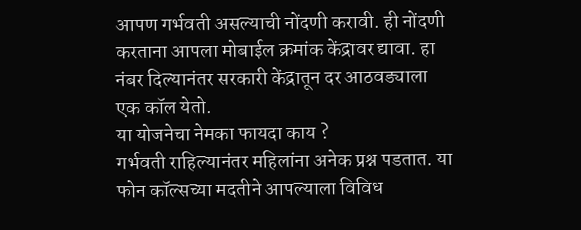आपण गर्भवती असल्याची नोंदणी करावी. ही नोंदणी करताना आपला मोबाईल क्रमांक केंद्रावर द्यावा. हा नंबर दिल्यानंतर सरकारी केंद्रातून दर आठवड्याला एक कॉल येतो.
या योजनेचा नेमका फायदा काय ?
गर्भवती राहिल्यानंतर महिलांना अनेक प्रश्न पडतात. या फोन कॉल्सच्या मदतीने आपल्याला विविध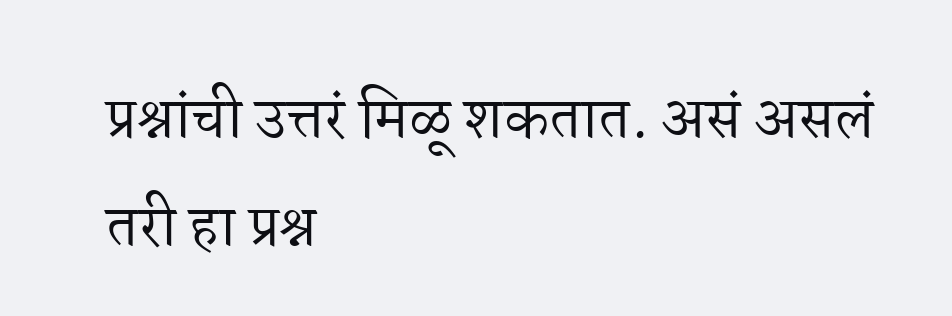प्रश्नांची उत्तरं मिळू शकतात. असं असलं तरी हा प्रश्न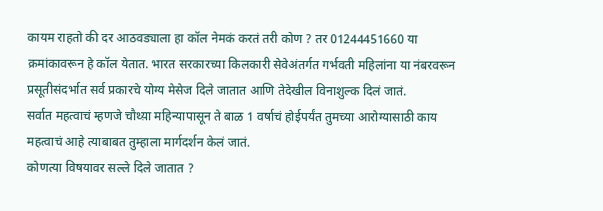कायम राहतो की दर आठवड्याला हा कॉल नेमकं करतं तरी कोण ? तर 01244451660 या क्रमांकावरून हे कॉल येतात. भारत सरकारच्या किलकारी सेवेअंतर्गत गर्भवती महिलांना या नंबरवरून प्रसूतीसंदर्भात सर्व प्रकारचे योग्य मेसेज दिले जातात आणि तेदेखील विनाशुल्क दिलं जातं.
सर्वात महत्वाचं म्हणजे चौथ्य़ा महिन्यापासून ते बाळ 1 वर्षाचं होईपर्यंत तुमच्या आरोग्यासाठी काय महत्वाचं आहे त्याबाबत तुम्हाला मार्गदर्शन केलं जातं.
कोणत्या विषयावर सल्ले दिले जातात ?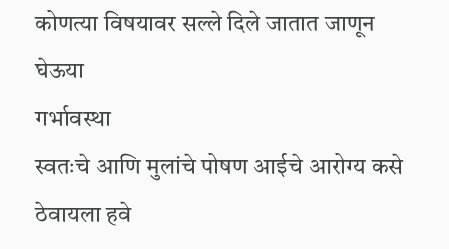कोणत्या विषयावर सल्ले दिले जातात जाणून घेऊया
गर्भावस्था
स्वतःचे आणि मुलांचे पोषण आईचे आरोग्य कसे ठेवायला हवे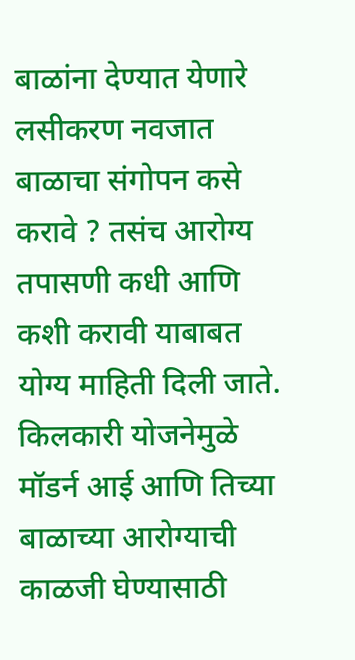बाळांना देण्यात येणारे लसीकरण नवजात बाळाचा संगोपन कसे करावे ? तसंच आरोग्य तपासणी कधी आणि कशी करावी याबाबत योग्य माहिती दिली जाते. किलकारी योजनेमुळे मॉडर्न आई आणि तिच्या बाळाच्या आरोग्याची काळजी घेण्यासाठी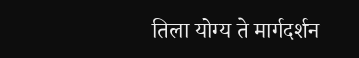तिला योग्य ते मार्गदर्शन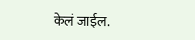केलं जाईल.